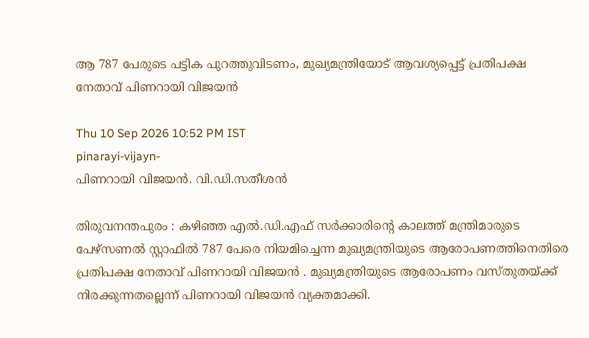ആ 787 പേരുടെ പട്ടിക പുറത്തുവിടണം, മുഖ്യമന്ത്രിയോട് ആവശ്യപ്പെട്ട് പ്രതിപക്ഷ നേതാവ് പിണറായി വിജയൻ

Thu 10 Sep 2026 10:52 PM IST
pinarayi-vijayn-
പിണറായി വിജയൻ. വി.ഡി.സതീശൻ

തിരുവനന്തപുരം : കഴിഞ്ഞ എൽ.ഡി.എഫ് സർക്കാരിന്റെ കാലത്ത് മന്ത്രിമാരുടെ പേഴ്സണൽ സ്റ്റാഫിൽ 787 പേരെ നിയമിച്ചെന്ന മുഖ്യമന്ത്രിയുടെ ആരോപണത്തിനെതിരെ പ്രതിപക്ഷ നേതാവ് പിണറായി വിജയൻ . മുഖ്യമന്ത്രിയുടെ ആരോപണം വസ്തുതയ്ക്ക് നിരക്കുന്നതല്ലെന്ന് പിണറായി വിജയൻ വ്യക്തമാക്കി.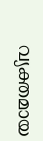വ്യക്തമായ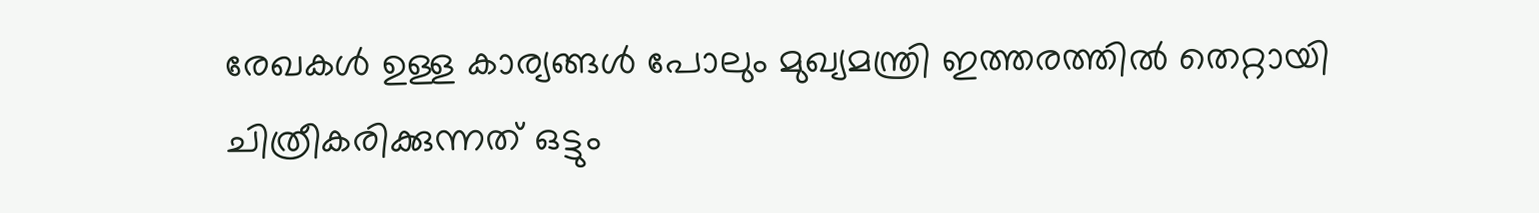രേഖകള്‍ ഉള്ള കാര്യങ്ങള്‍ പോലും മുഖ്യമന്ത്രി ഇത്തരത്തില്‍ തെറ്റായി ചിത്രീകരിക്കുന്നത് ഒട്ടും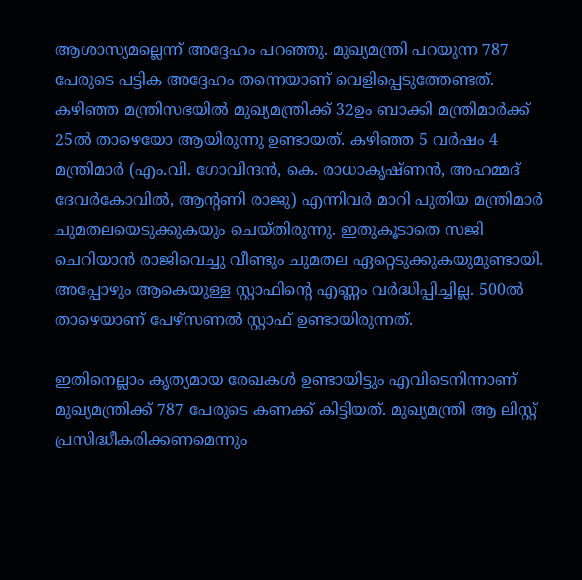ആശാസ്യമല്ലെന്ന് അദ്ദേഹം പറഞ്ഞു. മുഖ്യമന്ത്രി പറയുന്ന 787 പേരുടെ പട്ടിക അദ്ദേഹം തന്നെയാണ് വെളിപ്പെടുത്തേണ്ടത്. കഴിഞ്ഞ മന്ത്രിസഭയില്‍ മുഖ്യമന്ത്രിക്ക് 32ഉം ബാക്കി മന്ത്രിമാര്‍ക്ക് 25ൽ താഴെയോ ആയിരുന്നു ഉണ്ടായത്. കഴിഞ്ഞ 5 വര്‍ഷം 4 മന്ത്രിമാര്‍ (എം.വി. ഗോവിന്ദൻ, കെ. രാധാകൃഷ്ണന്‍, അഹമ്മദ് ദേവര്‍കോവില്‍, ആന്റണി രാജു) എന്നിവർ മാറി പുതിയ മന്ത്രിമാര്‍ ചുമതലയെടുക്കുകയും ചെയ്തിരുന്നു. ഇതുകൂടാതെ സജി ചെറിയാൻ രാജിവെച്ചു വീണ്ടും ചുമതല ഏറ്റെടുക്കുകയുമുണ്ടായി. അപ്പോഴും ആകെയുള്ള സ്റ്റാഫിന്റെ എണ്ണം വര്‍ദ്ധിപ്പിച്ചില്ല. 500ല്‍ താഴെയാണ് പേഴ്സണല്‍ സ്റ്റാഫ് ഉണ്ടായിരുന്നത്.

ഇതിനെല്ലാം കൃത്യമായ രേഖകള്‍ ഉണ്ടായിട്ടും എവിടെനിന്നാണ് മുഖ്യമന്ത്രിക്ക് 787 പേരുടെ കണക്ക് കിട്ടിയത്. മുഖ്യമന്ത്രി ആ ലിസ്റ്റ് പ്രസിദ്ധീകരിക്കണമെന്നും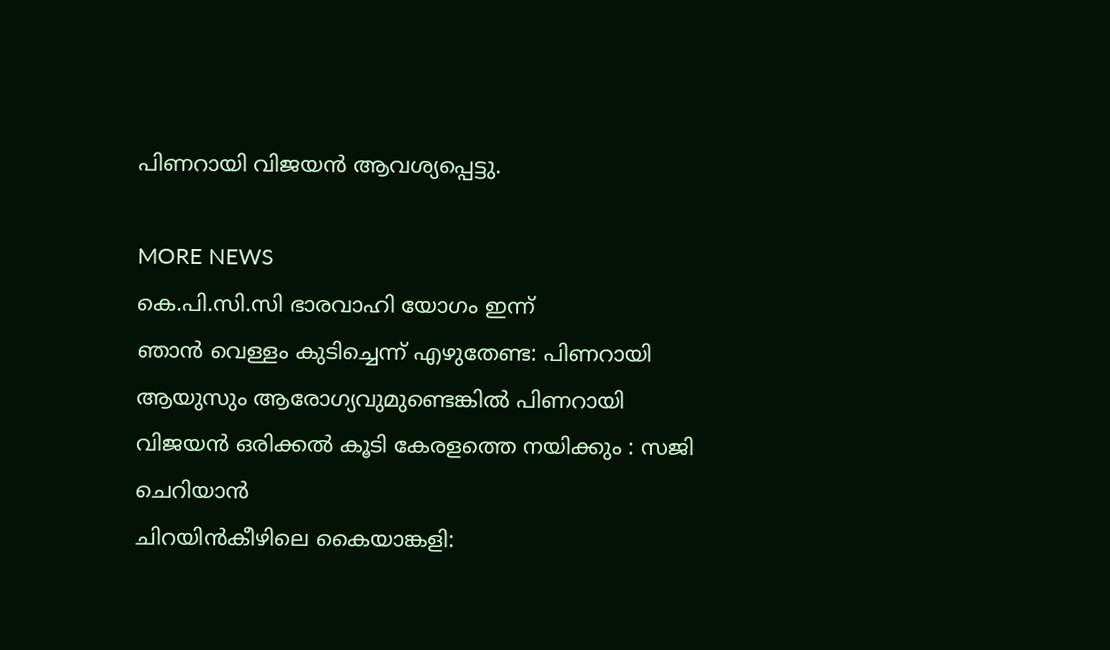പിണറായി വിജയൻ ആവശ്യപ്പെട്ടു.

MORE NEWS
കെ.പി.സി.സി ഭാരവാഹി യോഗം ഇന്ന്
ഞാൻ വെള്ളം കുടിച്ചെന്ന് എഴുതേണ്ട: പിണറായി
ആയുസും ആരോഗ്യവുമുണ്ടെങ്കിൽ പിണറായി വിജയൻ ഒരിക്കൽ കൂടി കേരളത്തെ നയിക്കും : സജി ചെറിയാൻ
ചിറയിൻകീഴിലെ കൈയാങ്കളി: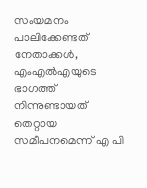സംയമനം പാലിക്കേണ്ടത് നേതാക്കൾ, എംഎൽഎയുടെ ഭാഗത്ത് നിന്നുണ്ടായത് തെറ്റായ സമീപനമെന്ന് എ പി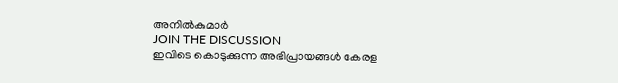അനിൽകുമാർ
JOIN THE DISCUSSION
ഇവിടെ കൊടുക്കുന്ന അഭിപ്രായങ്ങൾ കേരള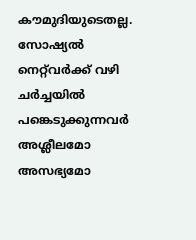കൗമുദിയുടെതല്ല. സോഷ്യൽ നെറ്റ്‌വർക്ക് വഴി ചർച്ചയിൽ പങ്കെടുക്കുന്നവർ അശ്ലീലമോ അസഭ്യമോ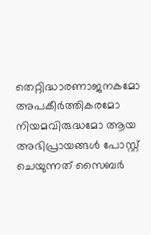തെറ്റിദ്ധാരണാജനകമോ അപകീർത്തികരമോ നിയമവിരുദ്ധമോ ആയ അഭിപ്രായങ്ങൾ പോസ്റ്റ്‌ ചെയുന്നത് സൈബർ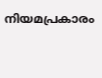നിയമപ്രകാരം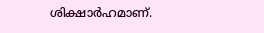ശിക്ഷാർഹമാണ്.